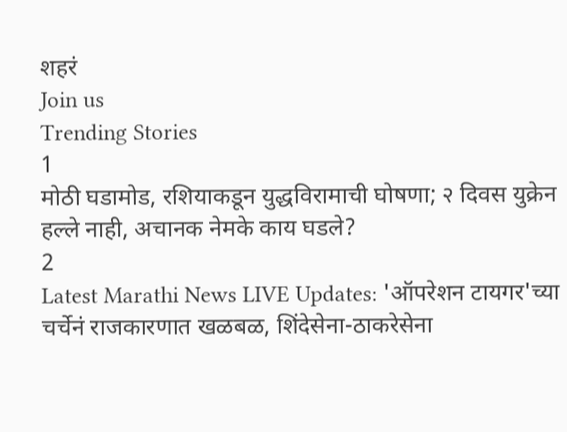शहरं
Join us
Trending Stories
1
मोठी घडामोड, रशियाकडून युद्धविरामाची घोषणा; २ दिवस युक्रेन हल्ले नाही, अचानक नेमके काय घडले?
2
Latest Marathi News LIVE Updates: 'ऑपरेशन टायगर'च्या चर्चेनं राजकारणात खळबळ, शिंदेसेना-ठाकरेसेना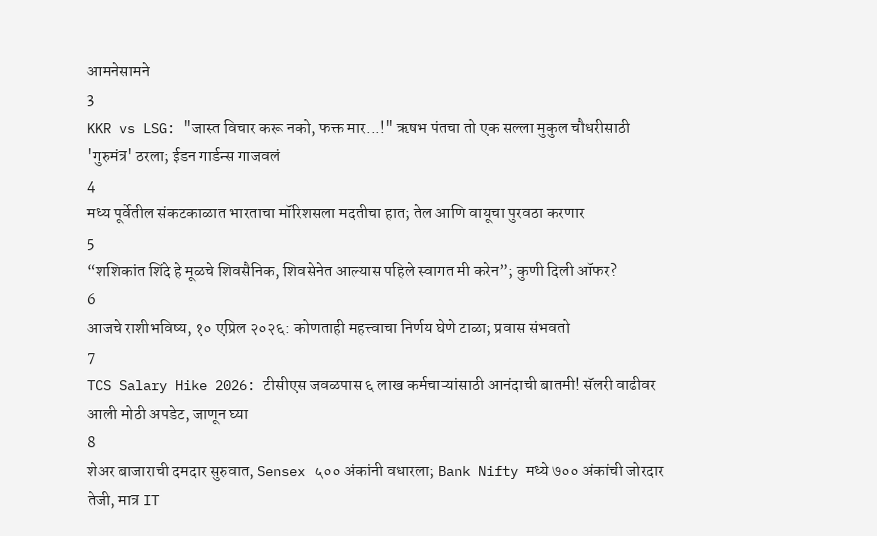आमनेसामने
3
KKR vs LSG: "जास्त विचार करू नको, फक्त मार...!" ऋषभ पंतचा तो एक सल्ला मुकुल चौधरीसाठी 'गुरुमंत्र' ठरला; ईडन गार्डन्स गाजवलं
4
मध्य पूर्वेतील संकटकाळात भारताचा मॉरिशसला मदतीचा हात; तेल आणि वायूचा पुरवठा करणार
5
“शशिकांत शिंदे हे मूळचे शिवसैनिक, शिवसेनेत आल्यास पहिले स्वागत मी करेन”; कुणी दिली ऑफर?
6
आजचे राशीभविष्य, १० एप्रिल २०२६: कोणताही महत्त्वाचा निर्णय घेणे टाळा; प्रवास संभवतो
7
TCS Salary Hike 2026: टीसीएस जवळपास ६ लाख कर्मचाऱ्यांसाठी आनंदाची बातमी! सॅलरी वाढीवर आली मोठी अपडेट, जाणून घ्या
8
शेअर बाजाराची दमदार सुरुवात, Sensex ५०० अंकांनी वधारला; Bank Nifty मध्ये ७०० अंकांची जोरदार तेजी, मात्र IT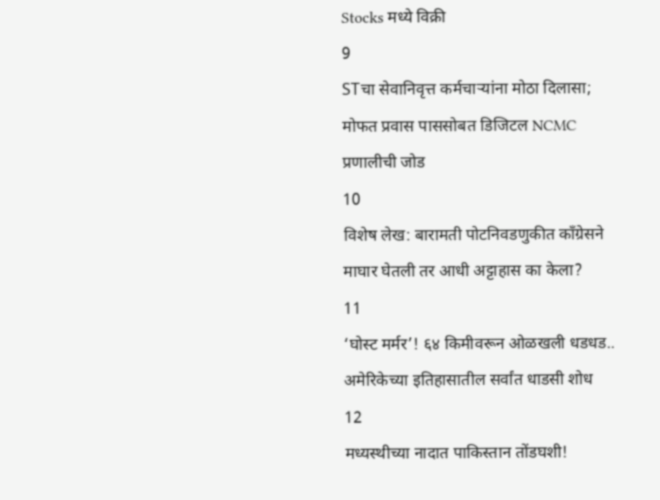Stocks मध्ये विक्री
9
STचा सेवानिवृत्त कर्मचाऱ्यांना मोठा दिलासा; मोफत प्रवास पाससोबत डिजिटल NCMC प्रणालीची जोड
10
विशेष लेख: बारामती पोटनिवडणुकीत काँग्रेसने माघार घेतली तर आधी अट्टाहास का केला?
11
‘घोस्ट मर्मर’! ६४ किमीवरून ओळखली धडधड.. अमेरिकेच्या इतिहासातील सर्वांत धाडसी शोध
12
मध्यस्थीच्या नादात पाकिस्तान तोंडघशी!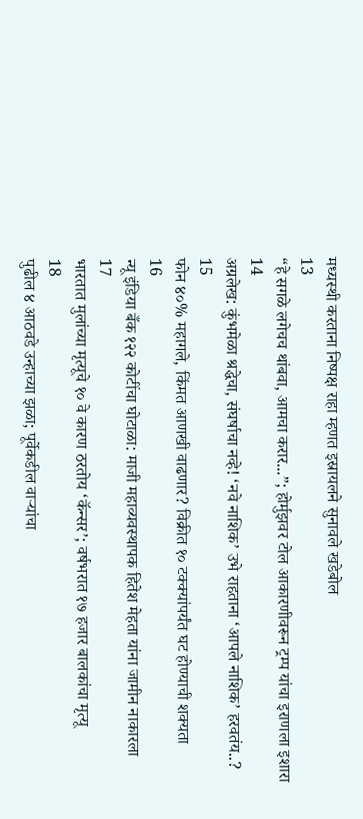मध्यस्थी करताना निष्पक्ष राहा म्हणत इस्रायलने सुनावले खडेबोल
13
“हे सगळे लगेचच थांबवा, आमचा करार...”; होर्मुझवर टोल आकारणीवरून ट्रम्प यांचा इराणला इशारा
14
अग्रलेख: कुंभमेळा श्रद्धेचा, संघर्षाचा नव्हे! ‘नवे नाशिक’ उभे राहताना ‘आपले नाशिक’ हरवतंय..?
15
फोन ४०% महागले, किंमत आणखी वाढणार? विक्रीत १० टक्क्यांपर्यंत घट होण्याची शक्यता
16
न्यू इंडिया बँक १२२ कोटींचा घोटाळा: माजी महाव्यवस्थापक हितेश मेहता यांना जामीन नाकारला
17
भारतात मुलांच्या मृत्यूचे १० वे कारण ठरतोय ‘कॅन्सर’; वर्षभरात १७ हजार बालकांचा मृत्यू
18
पुढील ४ आठवडे उन्हाच्या झळा; पूर्वेकडील वाऱ्यांचा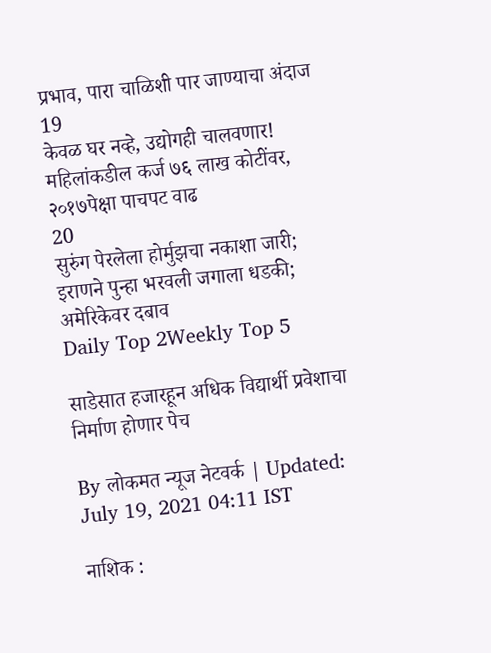प्रभाव, पारा चाळिशी पार जाण्याचा अंदाज
19
केवळ घर नव्हे, उद्योगही चालवणार! महिलांकडील कर्ज ७६ लाख कोटींवर, २०१७पेक्षा पाचपट वाढ
20
सुरुंग पेरलेला होर्मुझचा नकाशा जारी; इराणने पुन्हा भरवली जगाला धडकी; अमेरिकेवर दबाव
Daily Top 2Weekly Top 5

साडेसात हजारहून अधिक विद्यार्थी प्रवेशाचा निर्माण होणार पेच

By लोकमत न्यूज नेटवर्क | Updated: July 19, 2021 04:11 IST

नाशिक :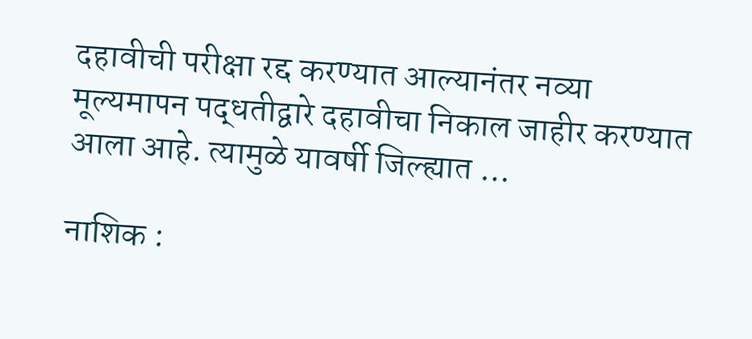दहावीची परीक्षा रद्द करण्यात आल्यानंतर नव्या मूल्यमापन पद्धतीद्वारे दहावीचा निकाल जाहीर करण्यात आला आहे. त्यामुळे यावर्षी जिल्ह्यात ...

नाशिक :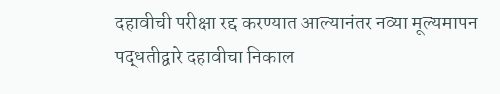दहावीची परीक्षा रद्द करण्यात आल्यानंतर नव्या मूल्यमापन पद्धतीद्वारे दहावीचा निकाल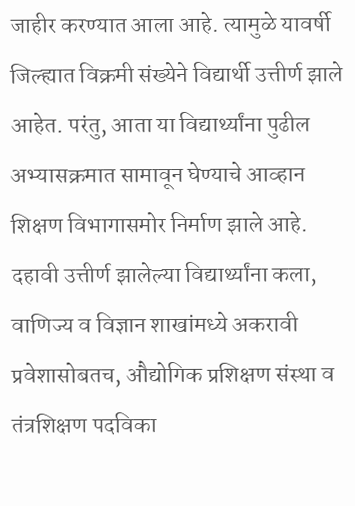जाहीर करण्यात आला आहे. त्यामुळे यावर्षी जिल्ह्यात विक्रमी संख्येने विद्यार्थी उत्तीर्ण झाले आहेत. परंतु, आता या विद्यार्थ्यांना पुढील अभ्यासक्रमात सामावून घेण्याचे आव्हान शिक्षण विभागासमोर निर्माण झाले आहे. दहावी उत्तीर्ण झालेल्या विद्यार्थ्यांना कला, वाणिज्य व विज्ञान शाखांमध्ये अकरावी प्रवेशासोबतच, औद्योगिक प्रशिक्षण संस्था व तंत्रशिक्षण पदविका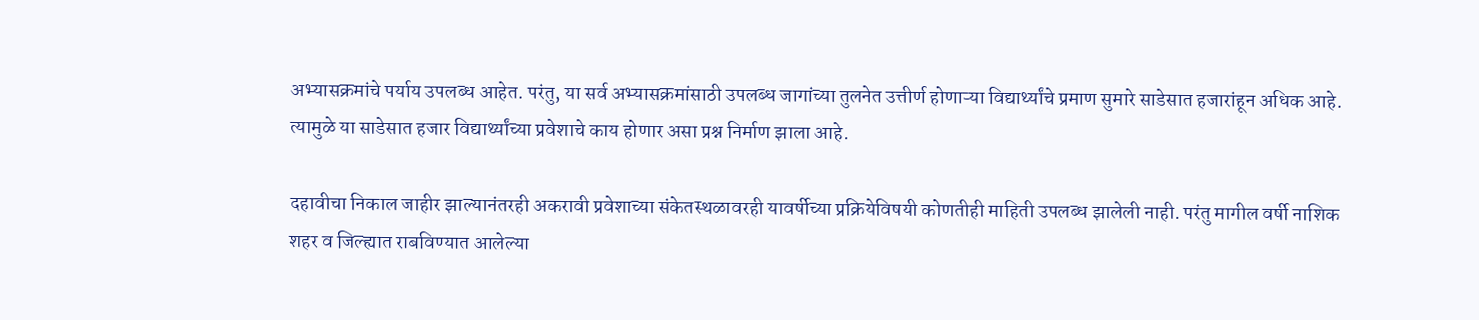अभ्यासक्रमांचे पर्याय उपलब्ध आहेत. परंतु, या सर्व अभ्यासक्रमांसाठी उपलब्ध जागांच्या तुलनेत उत्तीर्ण होणाऱ्या विद्यार्थ्यांचे प्रमाण सुमारे साडेसात हजारांहून अधिक आहे. त्यामुळे या साडेसात हजार विद्यार्थ्यांच्या प्रवेशाचे काय होणार असा प्रश्न निर्माण झाला आहे.

दहावीचा निकाल जाहीर झाल्यानंतरही अकरावी प्रवेशाच्या संकेतस्थळावरही यावर्षीच्या प्रक्रियेविषयी कोणतीही माहिती उपलब्ध झालेली नाही. परंतु मागील वर्षी नाशिक शहर व जिल्ह्यात राबविण्यात आलेल्या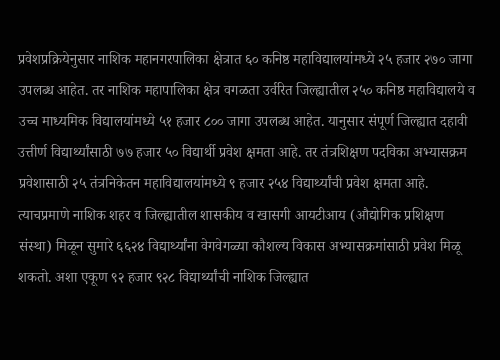प्रवेशप्रक्रियेनुसार नाशिक महानगरपालिका क्षेत्रात ६० कनिष्ठ महाविद्यालयांमध्ये २५ हजार २७० जागा उपलब्ध आहेत. तर नाशिक महापालिका क्षेत्र वगळता उर्वरित जिल्ह्यातील २५० कनिष्ठ महाविद्यालये व उच्च माध्यमिक विद्यालयांमध्ये ५१ हजार ८०० जागा उपलब्ध आहेत. यानुसार संपूर्ण जिल्ह्यात दहावी उत्तीर्ण विद्यार्थ्यांसाठी ७७ हजार ५० विद्यार्थी प्रवेश क्षमता आहे. तर तंत्रशिक्षण पदविका अभ्यासक्रम प्रवेशासाठी २५ तंत्रनिकेतन महाविद्यालयांमध्ये ९ हजार २५४ विद्यार्थ्यांची प्रवेश क्षमता आहे. त्याचप्रमाणे नाशिक शहर व जिल्ह्यातील शासकीय व खासगी आयटीआय (औद्योगिक प्रशिक्षण संस्था) मिळून सुमारे ६६२४ विद्यार्थ्यांना वेगवेगळ्या कौशल्य विकास अभ्यासक्रमांसाठी प्रवेश मिळू शकतो. अशा एकूण ९२ हजार ९२८ विद्यार्थ्यांची नाशिक जिल्ह्यात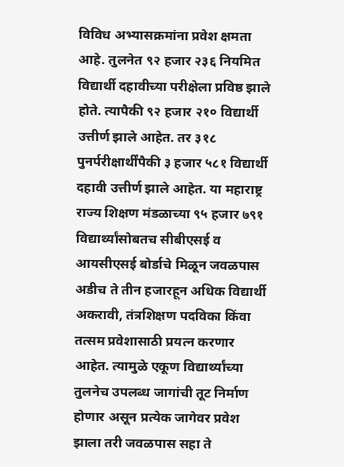विविध अभ्यासक्रमांना प्रवेश क्षमता आहे. तुलनेत ९२ हजार २३६ नियमित विद्यार्थी दहावीच्या परीक्षेला प्रविष्ठ झाले होते. त्यापैकी ९२ हजार २१० विद्यार्थी उत्तीर्ण झाले आहेत. तर ३१८ पुनर्परीक्षार्थींपैकी ३ हजार ५८१ विद्यार्थी दहावी उत्तीर्ण झाले आहेत. या महाराष्ट्र राज्य शिक्षण मंडळाच्या ९५ हजार ७९१ विद्यार्थ्यांसोबतच सीबीएसई व आयसीएसई बोर्डाचे मिळून जवळपास अडीच ते तीन हजारहून अधिक विद्यार्थी अकरावी, तंत्रशिक्षण पदविका किंवा तत्सम प्रवेशासाठी प्रयत्न करणार आहेत. त्यामुळे एकूण विद्यार्थ्यांच्या तुलनेच उपलब्ध जागांची तूट निर्माण होणार असून प्रत्येक जागेवर प्रवेश झाला तरी जवळपास सहा ते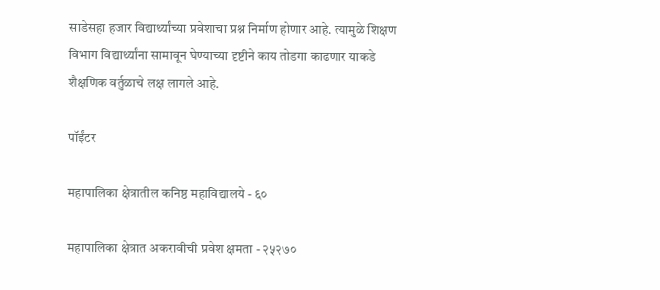साडेसहा हजार विद्यार्थ्यांच्या प्रवेशाचा प्रश्न निर्माण होणार आहे. त्यामुळे शिक्षण विभाग विद्यार्थ्यांना सामावून घेण्याच्या दृष्टीने काय तोडगा काढणार याकडे शैक्षणिक वर्तुळाचे लक्ष लागले आहे.

पॉईंटर

महापालिका क्षेत्रातील कनिष्ठ महाविद्यालये - ६०

महापालिका क्षेत्रात अकरावीची प्रवेश क्षमता - २५२७०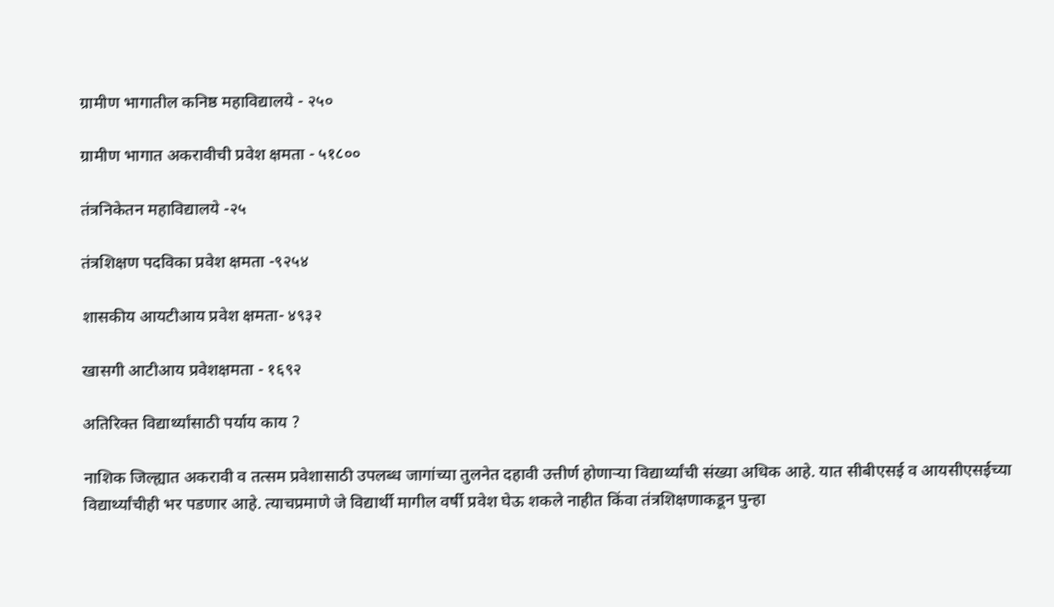ग्रामीण भागातील कनिष्ठ महाविद्यालये - २५०

ग्रामीण भागात अकरावीची प्रवेश क्षमता - ५१८००

तंत्रनिकेतन महाविद्यालये -२५

तंत्रशिक्षण पदविका प्रवेश क्षमता -९२५४

शासकीय आयटीआय प्रवेश क्षमता- ४९३२

खासगी आटीआय प्रवेशक्षमता - १६९२

अतिरिक्त विद्यार्थ्यांसाठी पर्याय काय ?

नाशिक जिल्ह्यात अकरावी व तत्सम प्रवेशासाठी उपलब्ध जागांच्या तुलनेत दहावी उत्तीर्ण होणाऱ्या विद्यार्थ्यांची संख्या अधिक आहे. यात सीबीएसई व आयसीएसईच्या विद्यार्थ्यांचीही भर पडणार आहे. त्याचप्रमाणे जे विद्यार्थी मागील वर्षी प्रवेश घेऊ शकले नाहीत किंवा तंत्रशिक्षणाकडून पुन्हा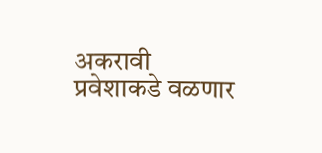अकरावी प्रवेशाकडे वळणार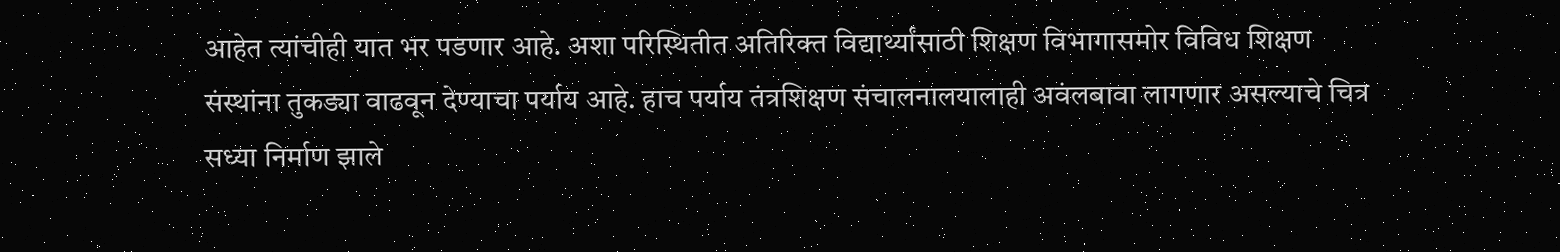आहेत त्यांचीही यात भर पडणार आहे. अशा परिस्थितीत अतिरिक्त विद्यार्थ्यांसाठी शिक्षण विभागासमोर विविध शिक्षण संस्थांना तुकड्या वाढवून देण्याचा पर्याय आहे. हाच पर्याय तंत्रशिक्षण संचालनालयालाही अवंलबावा लागणार असल्याचे चित्र सध्या निर्माण झाले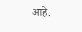आहे.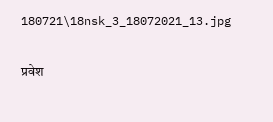180721\18nsk_3_18072021_13.jpg

प्रवेश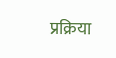प्रक्रिया